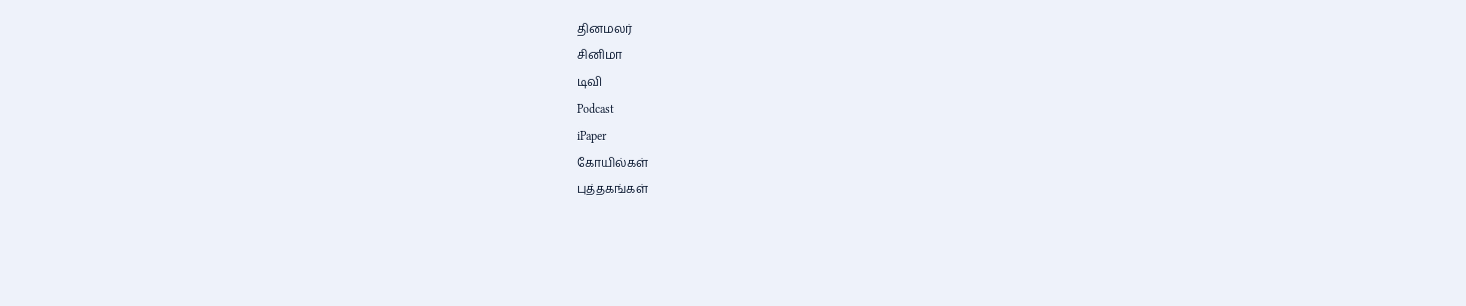தினமலர்
சினிமா
டிவி
Podcast
iPaper
கோயில்கள்
புத்தகங்கள்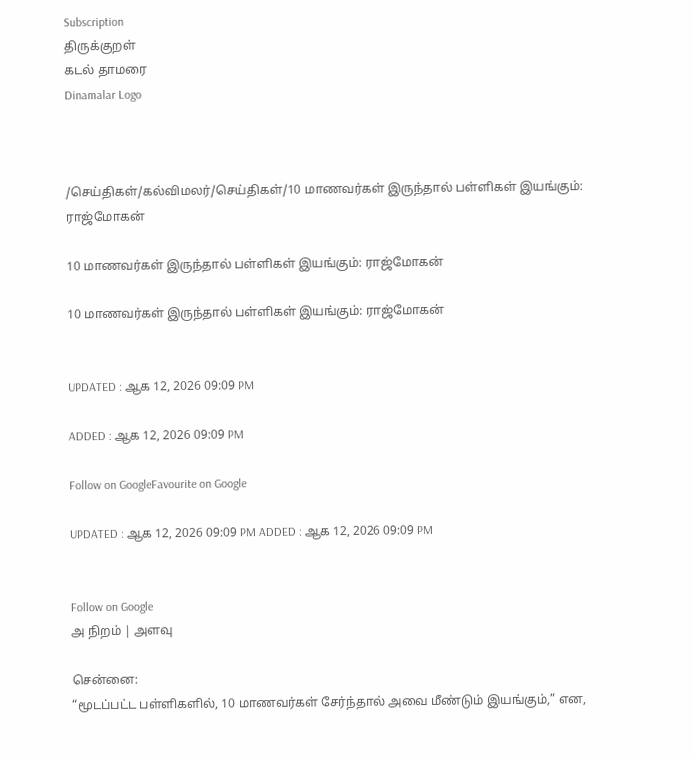Subscription
திருக்குறள்
கடல் தாமரை
Dinamalar Logo



/செய்திகள்/கல்விமலர்/செய்திகள்/10 மாணவர்கள் இருந்தால் பள்ளிகள் இயங்கும்: ராஜ்மோகன்

10 மாணவர்கள் இருந்தால் பள்ளிகள் இயங்கும்: ராஜ்மோகன்

10 மாணவர்கள் இருந்தால் பள்ளிகள் இயங்கும்: ராஜ்மோகன்


UPDATED : ஆக 12, 2026 09:09 PM

ADDED : ஆக 12, 2026 09:09 PM

Follow on GoogleFavourite on Google

UPDATED : ஆக 12, 2026 09:09 PM ADDED : ஆக 12, 2026 09:09 PM


Follow on Google
அ நிறம் | அளவு

சென்னை:
“மூடப்பட்ட பள்ளிகளில், 10 மாணவர்கள் சேர்ந்தால் அவை மீண்டும் இயங்கும்,” என,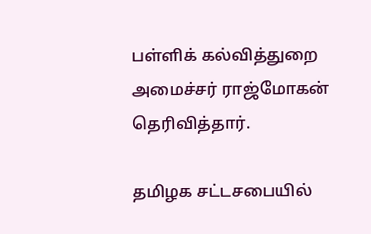பள்ளிக் கல்வித்துறை அமைச்சர் ராஜ்மோகன் தெரிவித்தார்.

தமிழக சட்டசபையில்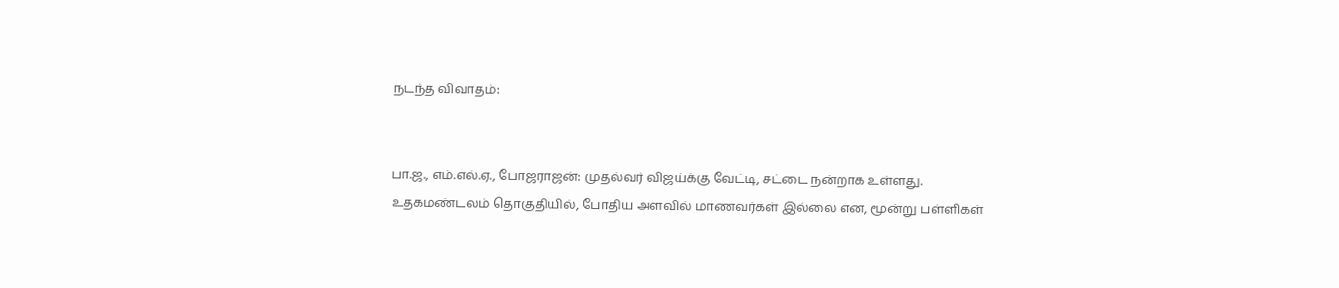நடந்த விவாதம்:


பா.ஜ., எம்.எல்.ஏ., போஜராஜன்: முதல்வர் விஜய்க்கு வேட்டி, சட்டை நன்றாக உள்ளது. உதகமண்டலம் தொகுதியில், போதிய அளவில் மாணவர்கள் இல்லை என, மூன்று பள்ளிகள்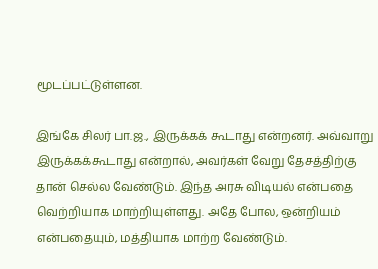மூடப்பட்டுள்ளன.

இங்கே சிலர் பா.ஜ., இருக்கக் கூடாது என்றனர். அவ்வாறு இருக்கக்கூடாது என்றால், அவர்கள் வேறு தேசத்திற்கு தான் செல்ல வேண்டும். இந்த அரசு விடியல் என்பதை வெற்றியாக மாற்றியுள்ளது. அதே போல, ஒன்றியம் என்பதையும், மத்தியாக மாற்ற வேண்டும்.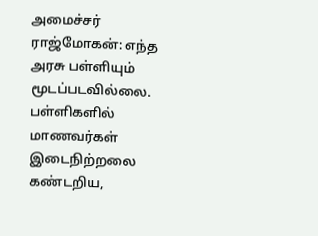அமைச்சர் ராஜ்மோகன்: எந்த அரசு பள்ளியும் மூடப்படவில்லை. பள்ளிகளில் மாணவர்கள் இடைநிற்றலை கண்டறிய,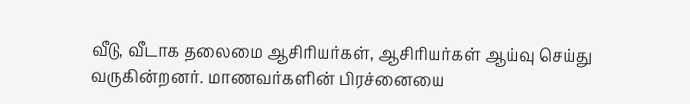வீடு, வீடாக தலைமை ஆசிரியர்கள், ஆசிரியர்கள் ஆய்வு செய்து வருகின்றனர். மாணவர்களின் பிரச்னையை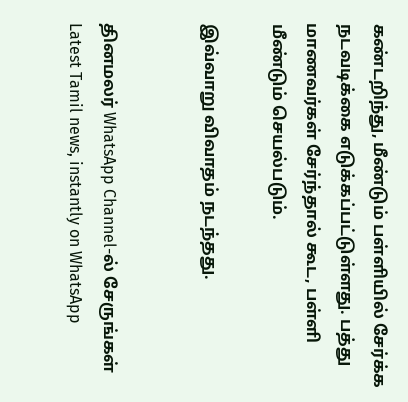கண்டறிந்து, மீண்டும் பள்ளியில் சேர்க்க நடவடிக்கை எடுக்கப்பட்டுள்ளது. பத்து மாணவர்கள் சேர்ந்தால் கூட, பள்ளி மீண்டும் செயல்படும்.

இவ்வாறு விவாதம் நடந்தது.


தினமலர் WhatsApp Channel-ல் சேருங்கள்
Latest Tamil news, instantly on WhatsApp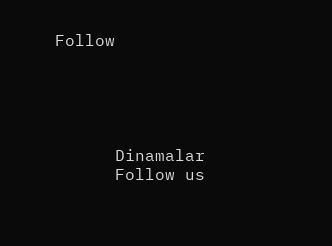Follow





      Dinamalar
      Follow us